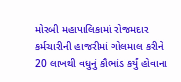મોરબી મહાપાલિકામાં રોજમદાર કર્મચારીની હાજરીમાં ગોલમાલ કરીને 20 લાખથી વધુનું કૌભાંડ કર્યું હોવાના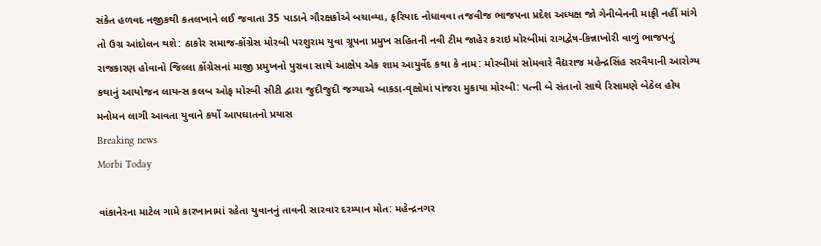સંકેત હળવદ નજીકથી કતલખાને લઈ જવાતા 35 પાડાને ગૌરક્ષકોએ બચાવ્યા, ફરિયાદ નોધાવવા તજવીજ ભાજપના પ્રદેશ અધ્યક્ષ જો ગેનીબેનની માફી નહીં માંગે તો ઉગ્ર આંદોલન થશે: ઠાકોર સમાજ-કોંગ્રેસ મોરબી પરશુરામ યુવા ગ્રૂપના પ્રમુખ સહિતની નવી ટીમ જાહેર કરાઇ મોરબીમાં રાગદ્વેષ-કિન્નાખોરી વાળું ભાજપનું રાજકારણ હોવાનો જિલ્લા કોંગ્રેસનાં માજી પ્રમુખનો પુરાવા સાથે આક્ષેપ એક શામ આયુર્વેદ કથા કે નામ: મોરબીમાં સોમવારે વૈદ્યરાજ મહેન્દ્રસિંહ સરવૈયાની આરોગ્ય કથાનું આયોજન લાયન્સ કલબ ઓફ મોરબી સીટી દ્વારા જુદીજુદી જગ્યાએ બાકડા-વૃક્ષોમાં પાંજરા મુકાયા મોરબી: પત્ની બે સંતાનો સાથે રિસામણે બેઠેલ હોય મનોમન લાગી આવતા યુવાને કર્યો આપઘાતનો પ્રયાસ
Breaking news
Morbi Today

વાંકાનેરના માટેલ ગામે કારખાનામાં રહેતા યુવાનનું તાવની સારવાર દરમ્યાન મોત: મહેન્દ્રનગર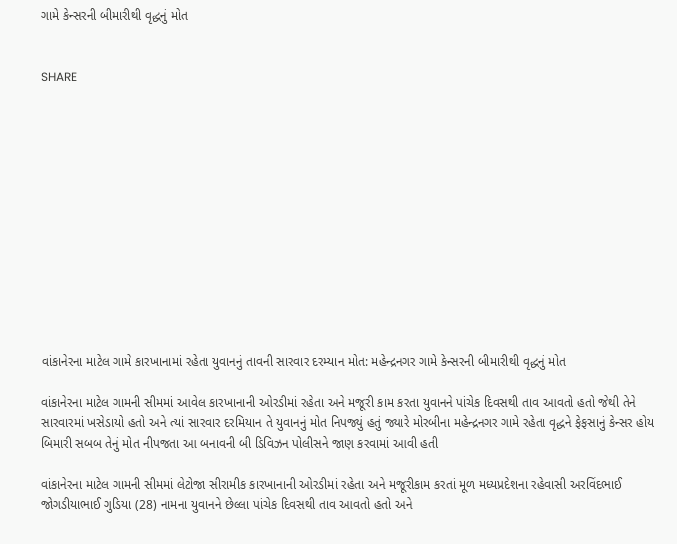ગામે કેન્સરની બીમારીથી વૃદ્ધનું મોત


SHARE













વાંકાનેરના માટેલ ગામે કારખાનામાં રહેતા યુવાનનું તાવની સારવાર દરમ્યાન મોત: મહેન્દ્રનગર ગામે કેન્સરની બીમારીથી વૃદ્ધનું મોત

વાંકાનેરના માટેલ ગામની સીમમાં આવેલ કારખાનાની ઓરડીમાં રહેતા અને મજૂરી કામ કરતા યુવાનને પાંચેક દિવસથી તાવ આવતો હતો જેથી તેને સારવારમાં ખસેડાયો હતો અને ત્યાં સારવાર દરમિયાન તે યુવાનનું મોત નિપજ્યું હતું જ્યારે મોરબીના મહેન્દ્રનગર ગામે રહેતા વૃદ્ધને ફેફસાનું કેન્સર હોય બિમારી સબબ તેનું મોત નીપજતા આ બનાવની બી ડિવિઝન પોલીસને જાણ કરવામાં આવી હતી

વાંકાનેરના માટેલ ગામની સીમમાં લેટોજા સીરામીક કારખાનાની ઓરડીમાં રહેતા અને મજૂરીકામ કરતાં મૂળ મધ્યપ્રદેશના રહેવાસી અરવિંદભાઈ જોગડીયાભાઈ ગુડિયા (28) નામના યુવાનને છેલ્લા પાંચેક દિવસથી તાવ આવતો હતો અને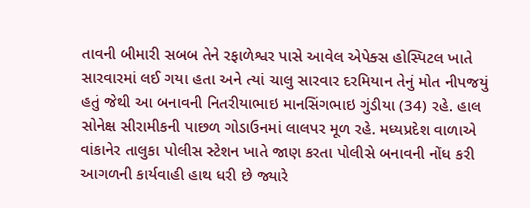તાવની બીમારી સબબ તેને રફાળેશ્વર પાસે આવેલ એપેક્સ હોસ્પિટલ ખાતે સારવારમાં લઈ ગયા હતા અને ત્યાં ચાલુ સારવાર દરમિયાન તેનું મોત નીપજયું હતું જેથી આ બનાવની નિતરીયાભાઇ માનસિંગભાઇ ગુંડીયા (34) રહે. હાલ સોનેક્ષ સીરામીકની પાછળ ગોડાઉનમાં લાલપર મૂળ રહે. મધ્યપ્રદેશ વાળાએ વાંકાનેર તાલુકા પોલીસ સ્ટેશન ખાતે જાણ કરતા પોલીસે બનાવની નોંધ કરી આગળની કાર્યવાહી હાથ ધરી છે જ્યારે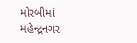મોરબીમાં મહેન્દ્રનગર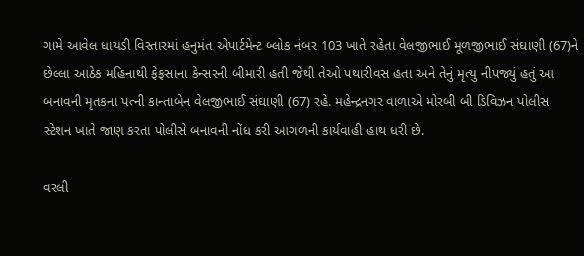ગામે આવેલ ધાયડી વિસ્તારમાં હનુમંત એપાર્ટમેન્ટ બ્લોક નંબર 103 ખાતે રહેતા વેલજીભાઈ મૂળજીભાઈ સંઘાણી (67)ને છેલ્લા આઠેક મહિનાથી ફેફસાના કેન્સરની બીમારી હતી જેથી તેઓ પથારીવસ હતા અને તેનું મૃત્યુ નીપજ્યું હતું આ બનાવની મૃતકના પત્ની કાન્તાબેન વેલજીભાઈ સંઘાણી (67) રહે. મહેન્દ્રનગર વાળાએ મોરબી બી ડિવિઝન પોલીસ સ્ટેશન ખાતે જાણ કરતા પોલીસે બનાવની નોંધ કરી આગળની કાર્યવાહી હાથ ધરી છે.

વરલી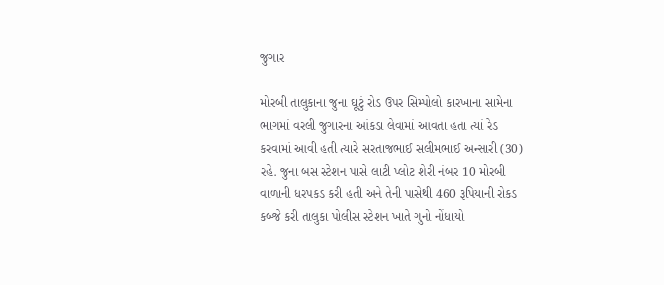જુગાર

મોરબી તાલુકાના જુના ઘૂટું રોડ ઉપર સિમ્પોલો કારખાના સામેના ભાગમાં વરલી જુગારના આંકડા લેવામાં આવતા હતા ત્યાં રેડ કરવામાં આવી હતી ત્યારે સરતાજભાઈ સલીમભાઈ અન્સારી (30) રહે. જુના બસ સ્ટેશન પાસે લાટી પ્લોટ શેરી નંબર 10 મોરબી વાળાની ધરપકડ કરી હતી અને તેની પાસેથી 460 રૂપિયાની રોકડ કબ્જે કરી તાલુકા પોલીસ સ્ટેશન ખાતે ગુનો નોંધાયો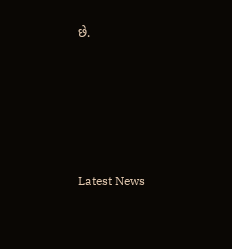છે.






Latest News